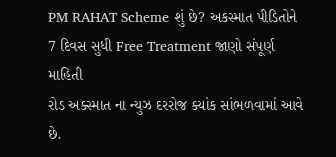PM RAHAT Scheme શું છે? અકસ્માત પીડિતોને 7 દિવસ સુધી Free Treatment જાણો સંપૂર્ણ માહિતી
રોડ અક્સ્માત ના ન્યુઝ દરરોજ ક્યાંક સાંભળવામાં આવે છે.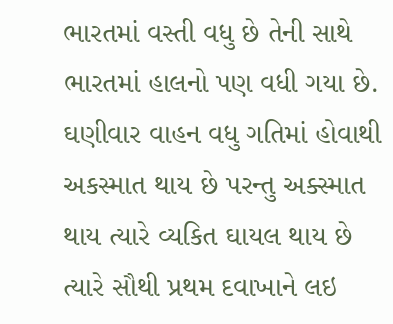ભારતમાં વસ્તી વધુ છે તેની સાથે ભારતમાં હાલનો પણ વધી ગયા છે. ઘણીવાર વાહન વધુ ગતિમાં હોવાથી અકસ્માત થાય છે પરન્તુ અક્સ્માત થાય ત્યારે વ્યકિત ઘાયલ થાય છે ત્યારે સૌથી પ્રથમ દવાખાને લઇ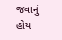જવાનું હોય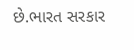છે.ભારત સરકાર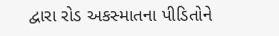દ્વારા રોડ અકસ્માતના પીડિતોને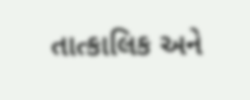તાત્કાલિક અને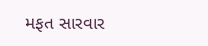મફત સારવાર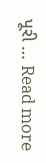પૂરી … Read more